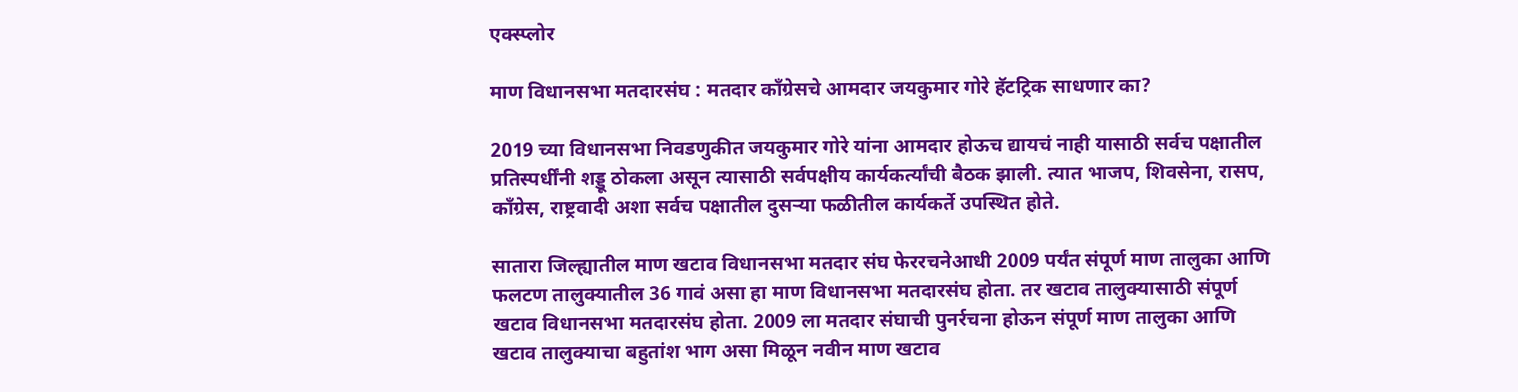एक्स्प्लोर

माण विधानसभा मतदारसंघ : मतदार काँग्रेसचे आमदार जयकुमार गोरे हॅटट्रिक साधणार का?

2019 च्या विधानसभा निवडणुकीत जयकुमार गोरे यांना आमदार होऊच द्यायचं नाही यासाठी सर्वच पक्षातील प्रतिस्पर्धींनी शड्डू ठोकला असून त्यासाठी सर्वपक्षीय कार्यकर्त्यांची बैठक झाली. त्यात भाजप, शिवसेना, रासप, काँग्रेस, राष्ट्रवादी अशा सर्वच पक्षातील दुसऱ्या फळीतील कार्यकर्ते उपस्थित होते.

सातारा जिल्ह्यातील माण खटाव विधानसभा मतदार संघ फेररचनेआधी 2009 पर्यंत संपूर्ण माण तालुका आणि फलटण तालुक्यातील 36 गावं असा हा माण विधानसभा मतदारसंघ होता. तर खटाव तालुक्यासाठी संपूर्ण खटाव विधानसभा मतदारसंघ होता. 2009 ला मतदार संघाची पुनर्रचना होऊन संपूर्ण माण तालुका आणि खटाव तालुक्याचा बहुतांश भाग असा मिळून नवीन माण खटाव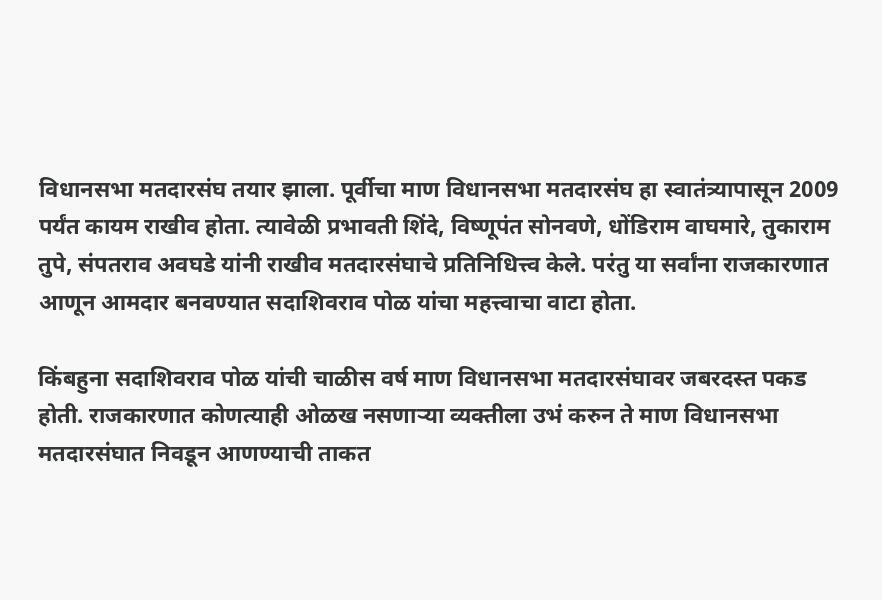विधानसभा मतदारसंघ तयार झाला. पूर्वीचा माण विधानसभा मतदारसंघ हा स्वातंत्र्यापासून 2009 पर्यंत कायम राखीव होता. त्यावेळी प्रभावती शिंदे, विष्णूपंत सोनवणे, धोंडिराम वाघमारे, तुकाराम तुपे, संपतराव अवघडे यांनी राखीव मतदारसंघाचे प्रतिनिधित्त्व केले. परंतु या सर्वांना राजकारणात आणून आमदार बनवण्यात सदाशिवराव पोळ यांचा महत्त्वाचा वाटा होता.

किंबहुना सदाशिवराव पोळ यांची चाळीस वर्ष माण विधानसभा मतदारसंघावर जबरदस्त पकड होती. राजकारणात कोणत्याही ओळख नसणाऱ्या व्यक्तीला उभं करुन ते माण विधानसभा मतदारसंघात निवडून आणण्याची ताकत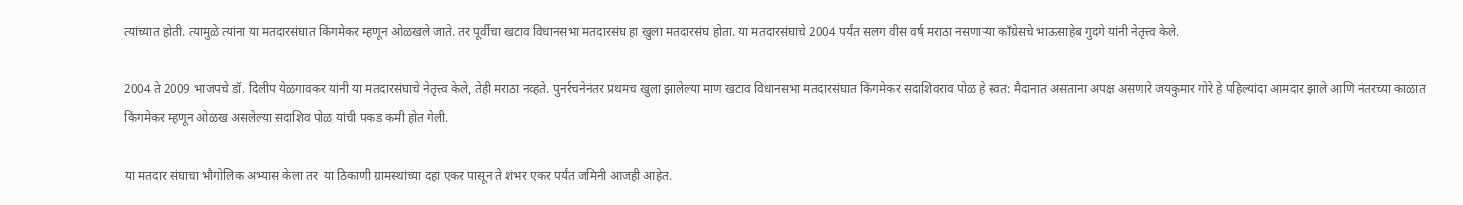त्यांच्यात होती. त्यामुळे त्यांना या मतदारसंघात किंगमेकर म्हणून ओळखले जाते. तर पूर्वीचा खटाव विधानसभा मतदारसंघ हा खुला मतदारसंघ होता. या मतदारसंघाचे 2004 पर्यंत सलग वीस वर्ष मराठा नसणाऱ्या काँग्रेसचे भाऊसाहेब गुदगे यांनी नेतृत्त्व केले.

2004 ते 2009 भाजपचे डॉ. दिलीप येळगावकर यांनी या मतदारसंघाचे नेतृत्त्व केले, तेही मराठा नव्हते. पुनर्रचनेनंतर प्रथमच खुला झालेल्या माण खटाव विधानसभा मतदारसंघात किंगमेकर सदाशिवराव पोळ हे स्वत: मैदानात असताना अपक्ष असणारे जयकुमार गोरे हे पहिल्यांदा आमदार झाले आणि नंतरच्या काळात किंगमेकर म्हणून ओळख असलेल्या सदाशिव पोळ यांची पकड कमी होत गेली.

या मतदार संघाचा भौगोलिक अभ्यास केला तर  या ठिकाणी ग्रामस्थांच्या दहा एकर पासून ते शंभर एकर पर्यंत जमिनी आजही आहेत.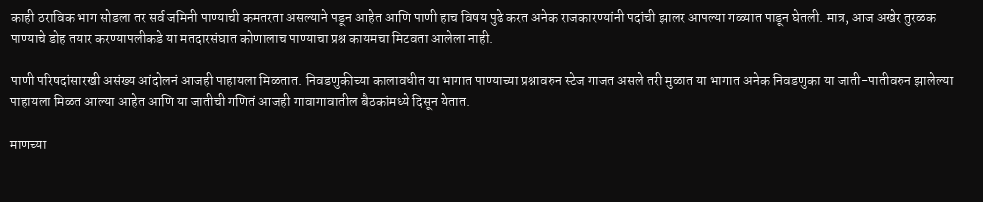काही ठराविक भाग सोडला तर सर्व जमिनी पाण्याची कमतरता असल्याने पडून आहेत आणि पाणी हाच विषय पुढे करत अनेक राजकारण्यांनी पदांची झालर आपल्या गळ्यात पाडून घेतली. मात्र, आज अखेर तुरळक पाण्याचे डोह तयार करण्यापलीकडे या मतदारसंघात कोणालाच पाण्याचा प्रश्न कायमचा मिटवता आलेला नाही.

पाणी परिषदांसारखी असंख्य आंदोलनं आजही पाहायला मिळतात. निवडणुकीच्या कालावधीत या भागात पाण्याच्या प्रश्नावरुन स्टेज गाजत असले तरी मुळात या भागात अनेक निवडणुका या जाती-पातीवरुन झालेल्या पाहायला मिळत आल्या आहेत आणि या जातीची गणितं आजही गावागावातील बैठकांमध्ये दिसून येतात.

माणच्या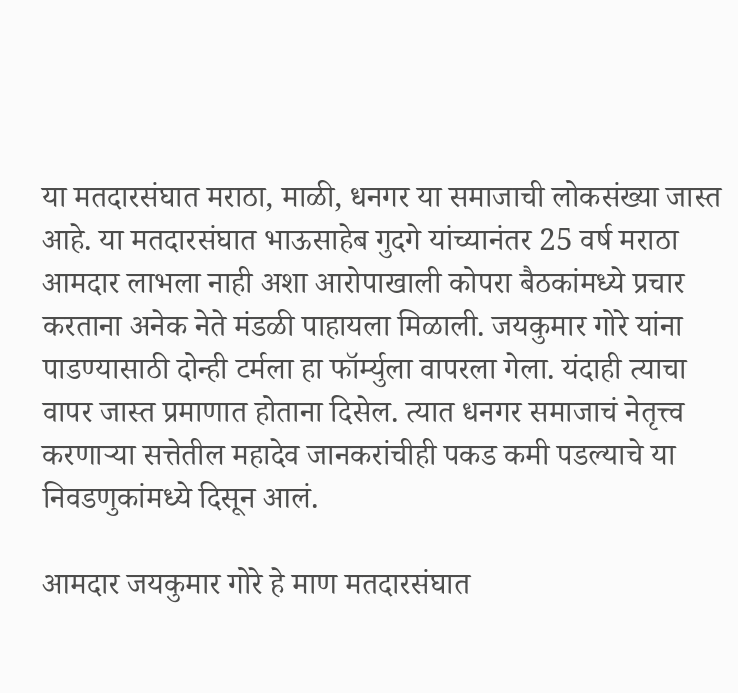या मतदारसंघात मराठा, माळी, धनगर या समाजाची लोकसंख्या जास्त आहे. या मतदारसंघात भाऊसाहेब गुदगे यांच्यानंतर 25 वर्ष मराठा आमदार लाभला नाही अशा आरोपाखाली कोपरा बैठकांमध्ये प्रचार करताना अनेक नेते मंडळी पाहायला मिळाली. जयकुमार गोरे यांना पाडण्यासाठी दोन्ही टर्मला हा फॉर्म्युला वापरला गेला. यंदाही त्याचा वापर जास्त प्रमाणात होताना दिसेल. त्यात धनगर समाजाचं नेतृत्त्व करणाऱ्या सत्तेतील महादेव जानकरांचीही पकड कमी पडल्याचे या निवडणुकांमध्ये दिसून आलं.

आमदार जयकुमार गोरे हे माण मतदारसंघात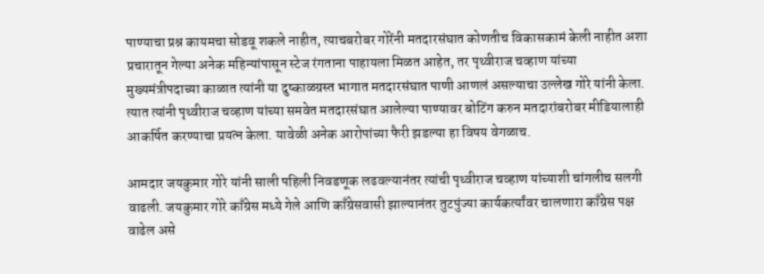पाण्याचा प्रश्न कायमचा सोडवू शकले नाहीत, त्याचबरोबर गोरेंनी मतदारसंघात कोणतीच विकासकामं केली नाहीत अशा प्रचारातून गेल्या अनेक महिन्यांपासून स्टेज रंगताना पाहायला मिळत आहेत, तर पृथ्वीराज चव्हाण यांच्या मुख्यमंत्रीपदाच्या काळात त्यांनी या दुष्काळग्रस्त भागात मतदारसंघात पाणी आणलं असल्याचा उल्लेख गोरे यांनी केला. त्यात त्यांनी पृथ्वीराज चव्हाण यांच्या समवेत मतदारसंघात आलेल्या पाण्यावर बोटिंग करुन मतदारांबरोबर मीडियालाही आकर्षित करण्याचा प्रयत्न केला. यावेळी अनेक आरोपांच्या फैरी झडल्या हा विषय वेगळाच.

आमदार जयकुमार गोरे यांनी साली पहिली निवडणूक लढवल्यानंतर त्यांची पृथ्वीराज चव्हाण यांच्याशी चांगलीच सलगी वाढली. जयकुमार गोरे काँग्रेस मध्ये गेले आणि काँग्रेसवासी झाल्यानंतर तुटपुंज्या कार्यकर्त्यांवर चालणारा काँग्रेस पक्ष वाढेल असे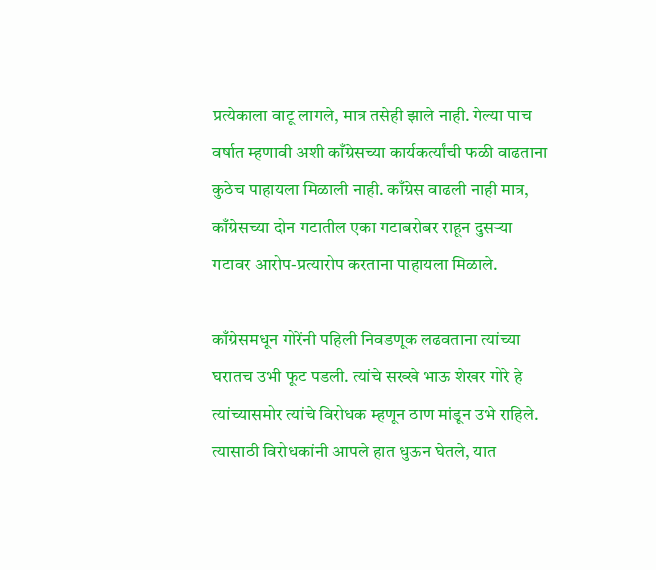प्रत्येकाला वाटू लागले, मात्र तसेही झाले नाही. गेल्या पाच वर्षात म्हणावी अशी काँग्रेसच्या कार्यकर्त्यांची फळी वाढताना कुठेच पाहायला मिळाली नाही. काँग्रेस वाढली नाही मात्र, काँग्रेसच्या दोन गटातील एका गटाबरोबर राहून दुसऱ्या गटावर आरोप-प्रत्यारोप करताना पाहायला मिळाले.

काँग्रेसमधून गोरेंनी पहिली निवडणूक लढवताना त्यांच्या घरातच उभी फूट पडली. त्यांचे सख्खे भाऊ शेखर गोरे हे त्यांच्यासमोर त्यांचे विरोधक म्हणून ठाण मांडून उभे राहिले. त्यासाठी विरोधकांनी आपले हात धुऊन घेतले, यात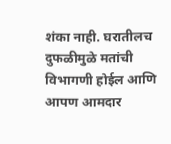शंका नाही. घरातीलच दुफळीमुळे मतांची विभागणी होईल आणि आपण आमदार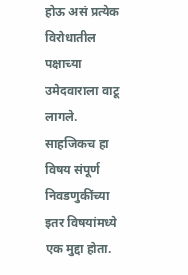होऊ असं प्रत्येक विरोधातील पक्षाच्या उमेदवाराला वाटू लागले. साहजिकच हा विषय संपूर्ण निवडणुकींच्या इतर विषयांमध्ये एक मुद्दा होता.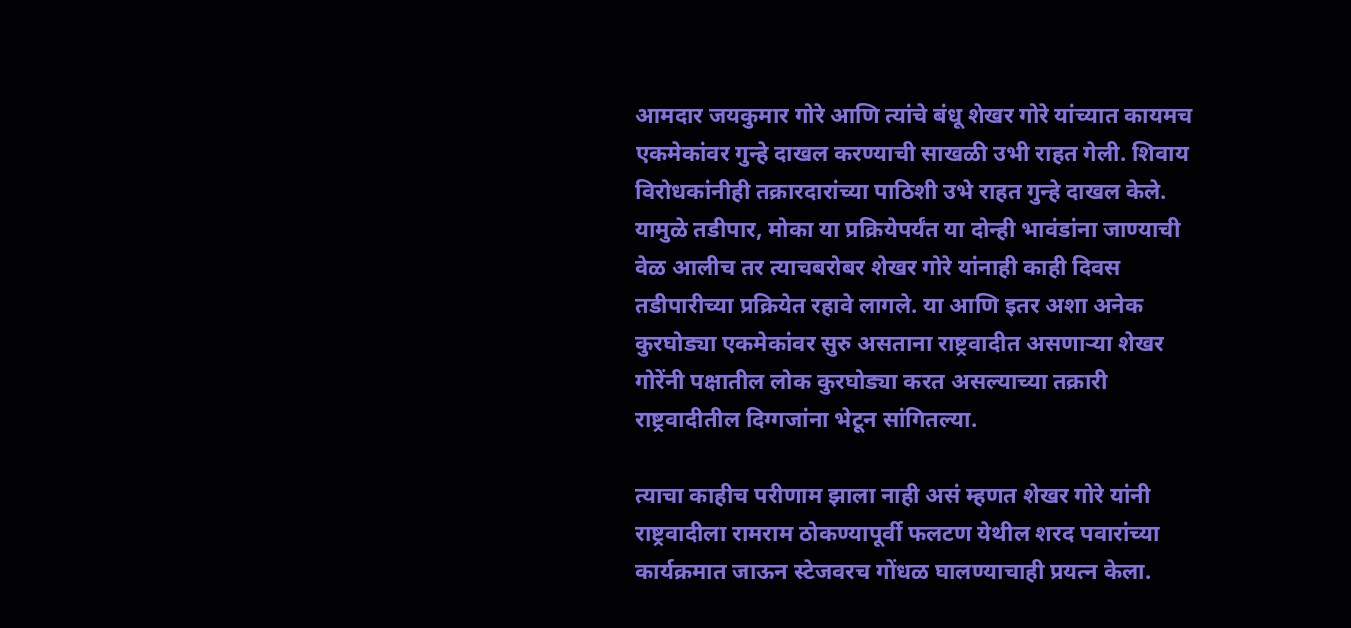आमदार जयकुमार गोरे आणि त्यांचे बंधू शेखर गोरे यांच्यात कायमच एकमेकांवर गुन्हे दाखल करण्याची साखळी उभी राहत गेली. शिवाय विरोधकांनीही तक्रारदारांच्या पाठिशी उभे राहत गुन्हे दाखल केले. यामुळे तडीपार, मोका या प्रक्रियेपर्यंत या दोन्ही भावंडांना जाण्याची वेळ आलीच तर त्याचबरोबर शेखर गोरे यांनाही काही दिवस तडीपारीच्या प्रक्रियेत रहावे लागले. या आणि इतर अशा अनेक कुरघोड्या एकमेकांवर सुरु असताना राष्ट्रवादीत असणाऱ्या शेखर गोरेंनी पक्षातील लोक कुरघोड्या करत असल्याच्या तक्रारी राष्ट्रवादीतील दिग्गजांना भेटून सांगितल्या.

त्याचा काहीच परीणाम झाला नाही असं म्हणत शेखर गोरे यांनी राष्ट्रवादीला रामराम ठोकण्यापूर्वी फलटण येथील शरद पवारांच्या कार्यक्रमात जाऊन स्टेजवरच गोंधळ घालण्याचाही प्रयत्न केला.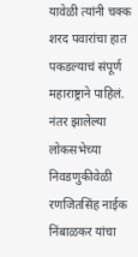यावेळी त्यांनी चक्क शरद पवारांचा हात पकडल्याचं संपूर्ण महाराष्ट्राने पाहिलं. नंतर झालेल्या लोकसभेच्या निवडणुकीवेळी रणजितसिंह नाईक निंबाळकर यांचा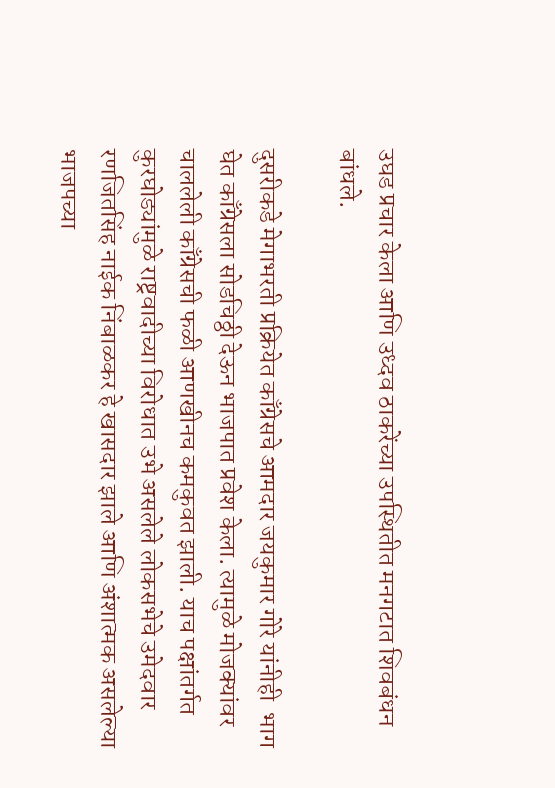उघड प्रचार केला आणि उध्दव ठाकरेंच्या उपस्थितीत मनगटात शिवबंधन बांधले.

दुसरीकडे मेगाभरती प्रक्रियेत काँग्रेसचे आमदार जयकुमार गोरे यांनीही  भाग घेत काँग्रेसला सोडचिठ्ठी देऊन भाजपात प्रवेश केला. त्यामुळे मोजक्यांवर चाललेली काँग्रेसची फळी आणखीनच कमकुवत झाली. याच पक्षांतर्गत कुरघोड्यांमुळे राष्ट्रवादीच्या विरोधात उभे असलेले लोकसभेचे उमेदवार रणजितसिंह नाईक निंबाळकर हे खासदार झाले आणि अंशात्मक असलेल्या भाजपच्या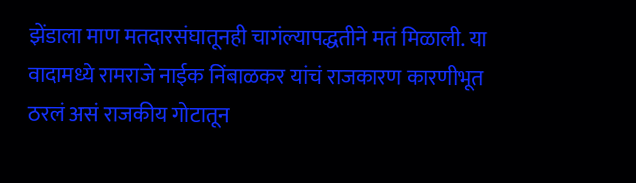झेंडाला माण मतदारसंघातूनही चागंल्यापद्धतीने मतं मिळाली. या वादामध्ये रामराजे नाईक निंबाळकर यांचं राजकारण कारणीभूत ठरलं असं राजकीय गोटातून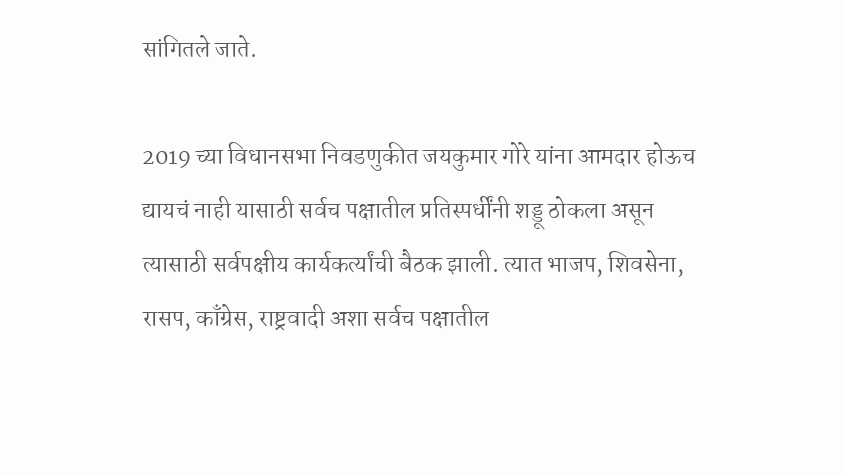सांगितले जाते.

2019 च्या विधानसभा निवडणुकीत जयकुमार गोरे यांना आमदार होऊच द्यायचं नाही यासाठी सर्वच पक्षातील प्रतिस्पर्धींनी शड्डू ठोकला असून त्यासाठी सर्वपक्षीय कार्यकर्त्यांची बैठक झाली. त्यात भाजप, शिवसेना, रासप, काँग्रेस, राष्ट्रवादी अशा सर्वच पक्षातील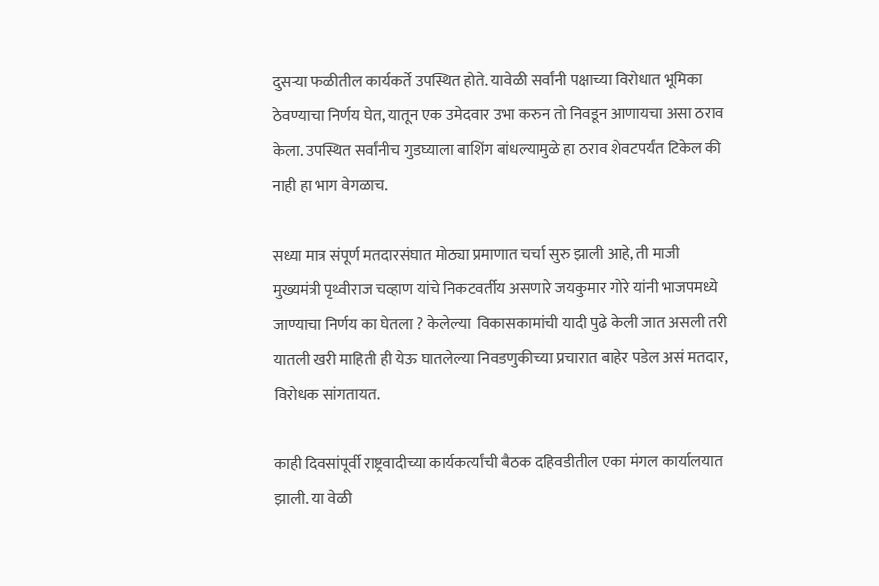दुसऱ्या फळीतील कार्यकर्ते उपस्थित होते. यावेळी सर्वांनी पक्षाच्या विरोधात भूमिका ठेवण्याचा निर्णय घेत, यातून एक उमेदवार उभा करुन तो निवडून आणायचा असा ठराव केला. उपस्थित सर्वांनीच गुडघ्याला बाशिंग बांधल्यामुळे हा ठराव शेवटपर्यंत टिकेल की नाही हा भाग वेगळाच.

सध्या मात्र संपूर्ण मतदारसंघात मोठ्या प्रमाणात चर्चा सुरु झाली आहे, ती माजी मुख्यमंत्री पृथ्वीराज चव्हाण यांचे निकटवर्तीय असणारे जयकुमार गोरे यांनी भाजपमध्ये जाण्याचा निर्णय का घेतला ? केलेल्या  विकासकामांची यादी पुढे केली जात असली तरी यातली खरी माहिती ही येऊ घातलेल्या निवडणुकीच्या प्रचारात बाहेर पडेल असं मतदार, विरोधक सांगतायत.

काही दिवसांपूर्वी राष्ट्रवादीच्या कार्यकर्त्यांची बैठक दहिवडीतील एका मंगल कार्यालयात झाली. या वेळी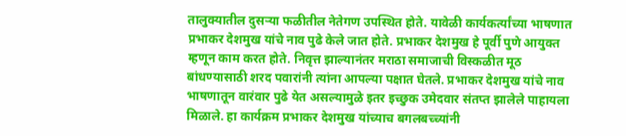तालुक्यातील दुसऱ्या फळीतील नेतेगण उपस्थित होते. यावेळी कार्यकर्त्यांच्या भाषणात प्रभाकर देशमुख यांचे नाव पुढे केले जात होते. प्रभाकर देशमुख हे पूर्वी पुणे आयुक्त म्हणून काम करत होते. निवृत्त झाल्यानंतर मराठा समाजाची विस्कळीत मूठ बांधण्यासाठी शरद पवारांनी त्यांना आपल्या पक्षात घेतले. प्रभाकर देशमुख यांचे नाव भाषणातून वारंवार पुढे येत असल्यामुळे इतर इच्छुक उमेदवार संतप्त झालेले पाहायला मिळाले. हा कार्यक्रम प्रभाकर देशमुख यांच्याच बगलबच्च्यांनी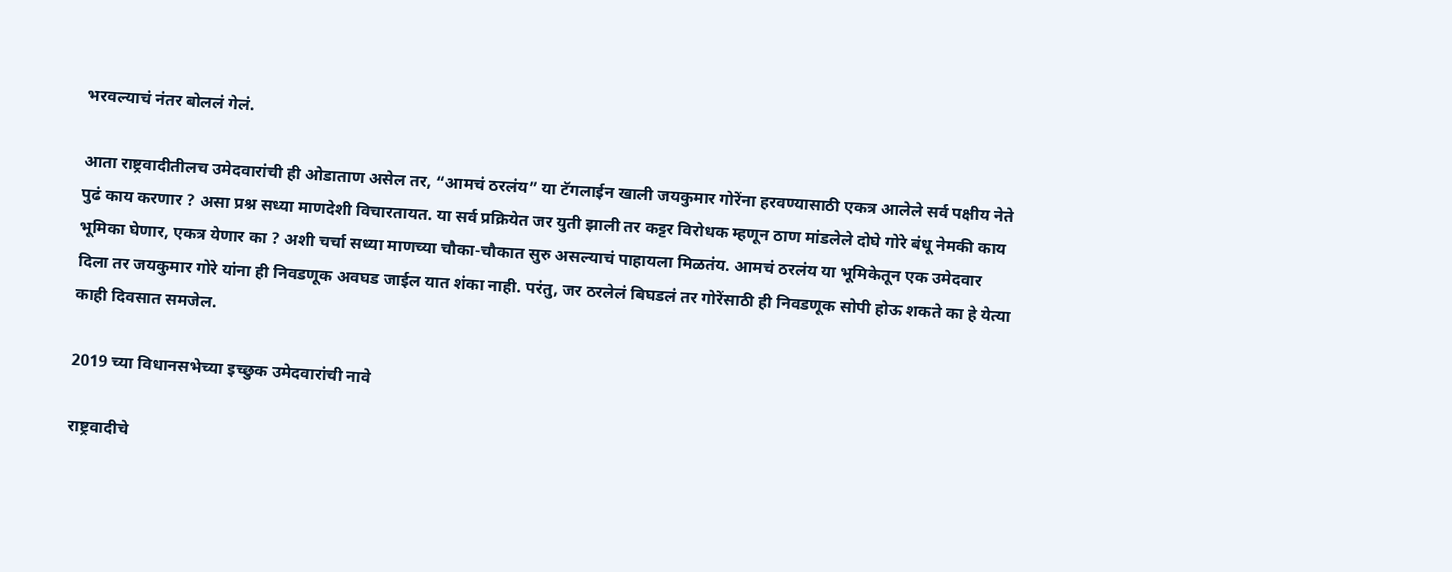भरवल्याचं नंतर बोललं गेलं.

आता राष्ट्रवादीतीलच उमेदवारांची ही ओडाताण असेल तर, “आमचं ठरलंय” या टॅगलाईन खाली जयकुमार गोरेंना हरवण्यासाठी एकत्र आलेले सर्व पक्षीय नेते पुढं काय करणार ? असा प्रश्न सध्या माणदेशी विचारतायत. या सर्व प्रक्रियेत जर युती झाली तर कट्टर विरोधक म्हणून ठाण मांडलेले दोघे गोरे बंधू नेमकी काय भूमिका घेणार, एकत्र येणार का ? अशी चर्चा सध्या माणच्या चौका-चौकात सुरु असल्याचं पाहायला मिळतंय. आमचं ठरलंय या भूमिकेतून एक उमेदवार दिला तर जयकुमार गोरे यांना ही निवडणूक अवघड जाईल यात शंका नाही. परंतु, जर ठरलेलं बिघडलं तर गोरेंसाठी ही निवडणूक सोपी होऊ शकते का हे येत्या काही दिवसात समजेल.

2019 च्या विधानसभेच्या इच्छुक उमेदवारांची नावे

राष्ट्रवादीचे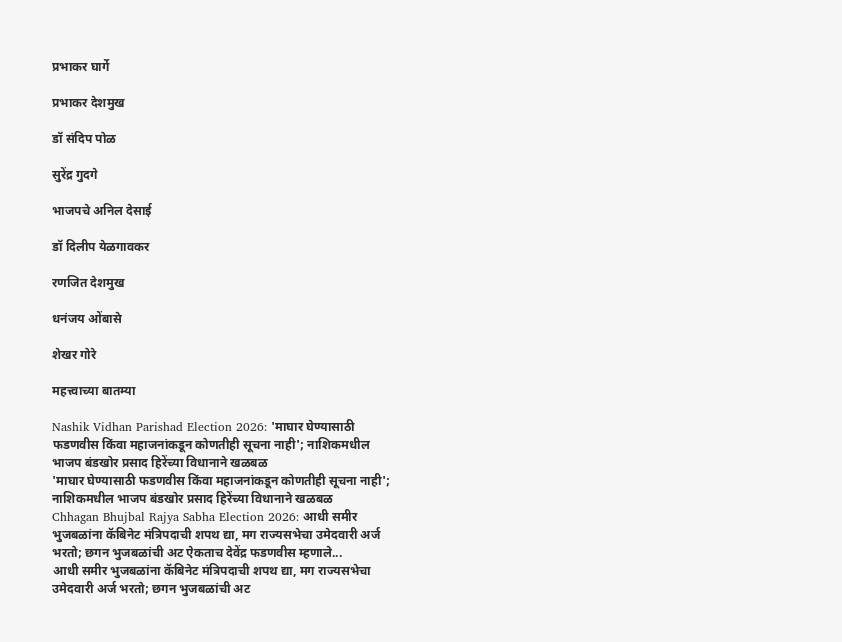प्रभाकर घार्गे

प्रभाकर देशमुख

डॉ संदिप पोळ

सुरेंद्र गुदगे

भाजपचे अनिल देसाई

डॉ दिलीप येळगावकर

रणजित देशमुख

धनंजय ओंबासे

शेखर गोरे

महत्त्वाच्या बातम्या

Nashik Vidhan Parishad Election 2026: 'माघार घेण्यासाठी फडणवीस किंवा महाजनांकडून कोणतीही सूचना नाही'; नाशिकमधील भाजप बंडखोर प्रसाद हिरेंच्या विधानाने खळबळ
'माघार घेण्यासाठी फडणवीस किंवा महाजनांकडून कोणतीही सूचना नाही'; नाशिकमधील भाजप बंडखोर प्रसाद हिरेंच्या विधानाने खळबळ
Chhagan Bhujbal Rajya Sabha Election 2026: आधी समीर भुजबळांना कॅबिनेट मंत्रि‍पदाची शपथ द्या, मग राज्यसभेचा उमेदवारी अर्ज भरतो; छगन भुजबळांची अट ऐकताच देवेंद्र फडणवीस म्हणाले...
आधी समीर भुजबळांना कॅबिनेट मंत्रि‍पदाची शपथ द्या, मग राज्यसभेचा उमेदवारी अर्ज भरतो; छगन भुजबळांची अट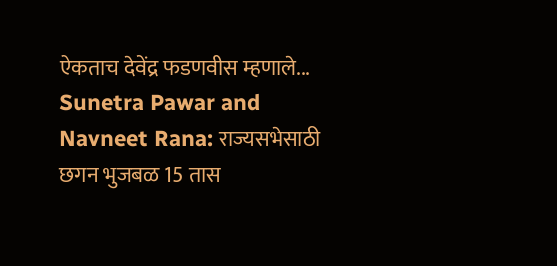ऐकताच देवेंद्र फडणवीस म्हणाले...
Sunetra Pawar and Navneet Rana: राज्यसभेसाठी छगन भुजबळ 15 तास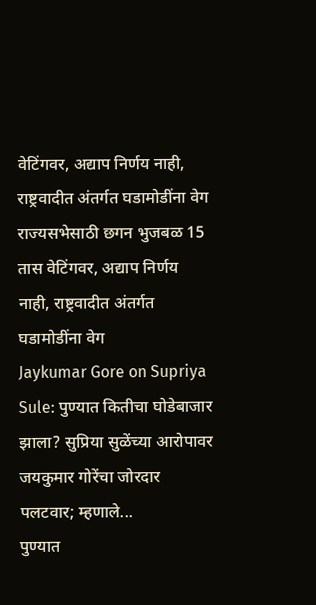वेटिंगवर, अद्याप निर्णय नाही, राष्ट्रवादीत अंतर्गत घडामोडींना वेग
राज्यसभेसाठी छगन भुजबळ 15 तास वेटिंगवर, अद्याप निर्णय नाही, राष्ट्रवादीत अंतर्गत घडामोडींना वेग
Jaykumar Gore on Supriya Sule: पुण्यात कितीचा घोडेबाजार झाला? सुप्रिया सुळेंच्या आरोपावर जयकुमार गोरेंचा जोरदार पलटवार; म्हणाले...
पुण्यात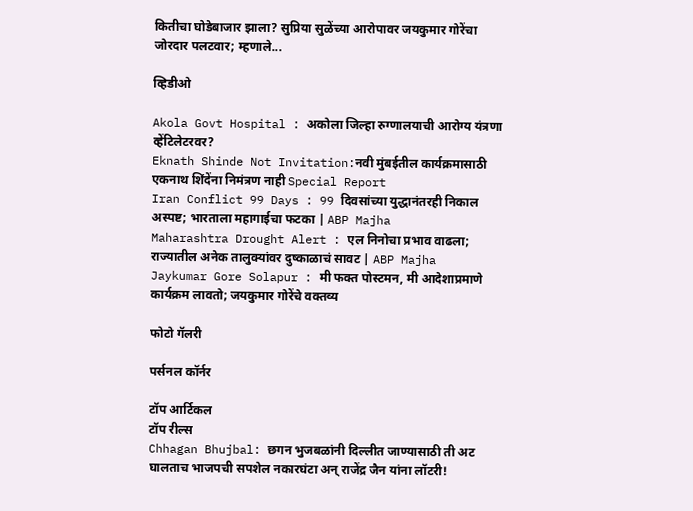कितीचा घोडेबाजार झाला? सुप्रिया सुळेंच्या आरोपावर जयकुमार गोरेंचा जोरदार पलटवार; म्हणाले...

व्हिडीओ

Akola Govt Hospital : अकोला जिल्हा रुग्णालयाची आरोग्य यंत्रणा व्हेंटिलेटरवर?
Eknath Shinde Not Invitation:नवी मुंबईतील कार्यक्रमासाठी एकनाथ शिंदेंना निमंत्रण नाही Special Report
Iran Conflict 99 Days : 99 दिवसांच्या युद्धानंतरही निकाल अस्पष्ट; भारताला महागाईचा फटका | ABP Majha
Maharashtra Drought Alert : एल निनोचा प्रभाव वाढला; राज्यातील अनेक तालुक्यांवर दुष्काळाचं सावट | ABP Majha
Jaykumar Gore Solapur : मी फक्त पोस्टमन, मी आदेशाप्रमाणे कार्यक्रम लावतो; जयकुमार गोरेंचे वक्तव्य

फोटो गॅलरी

पर्सनल कॉर्नर

टॉप आर्टिकल
टॉप रील्स
Chhagan Bhujbal: छगन भुजबळांनी दिल्लीत जाण्यासाठी ती अट घालताच भाजपची सपशेल नकारघंटा अन् राजेंद्र जैन यांना लॉटरी!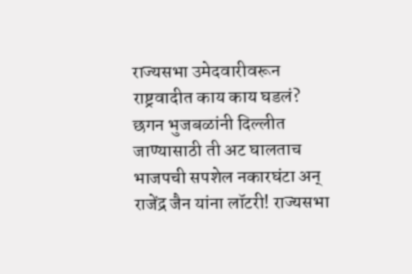राज्यसभा उमेदवारीवरून राष्ट्रवादीत काय काय घडलं?
छगन भुजबळांनी दिल्लीत जाण्यासाठी ती अट घालताच भाजपची सपशेल नकारघंटा अन् राजेंद्र जैन यांना लॉटरी! राज्यसभा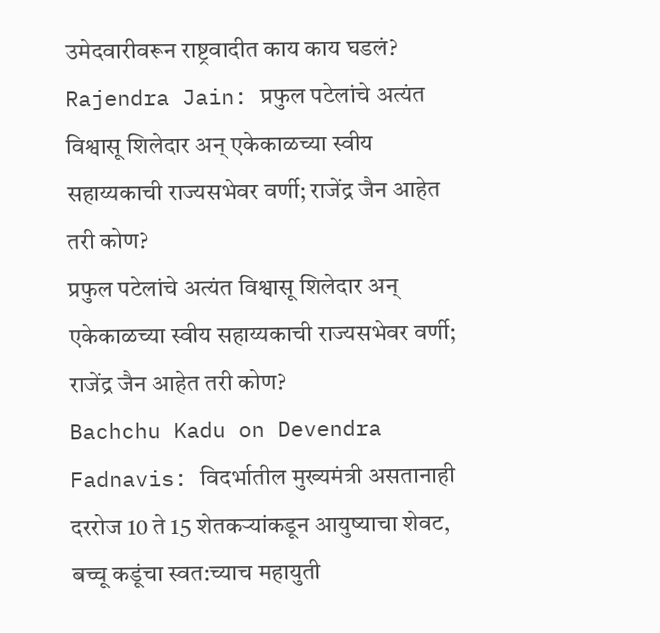उमेदवारीवरून राष्ट्रवादीत काय काय घडलं?
Rajendra Jain: प्रफुल पटेलांचे अत्यंत विश्वासू शिलेदार अन् एकेकाळच्या स्वीय सहाय्यकाची राज्यसभेवर वर्णी; राजेंद्र जैन आहेत तरी कोण?
प्रफुल पटेलांचे अत्यंत विश्वासू शिलेदार अन् एकेकाळच्या स्वीय सहाय्यकाची राज्यसभेवर वर्णी; राजेंद्र जैन आहेत तरी कोण?
Bachchu Kadu on Devendra Fadnavis: विदर्भातील मुख्यमंत्री असतानाही दररोज 10 ते 15 शेतकऱ्यांकडून आयुष्याचा शेवट, बच्चू कडूंचा स्वत:च्याच महायुती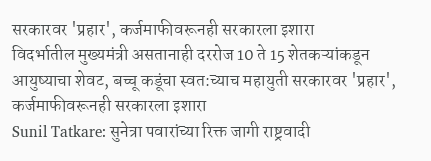सरकारवर 'प्रहार', कर्जमाफीवरूनही सरकारला इशारा
विदर्भातील मुख्यमंत्री असतानाही दररोज 10 ते 15 शेतकऱ्यांकडून आयुष्याचा शेवट, बच्चू कडूंचा स्वत:च्याच महायुती सरकारवर 'प्रहार', कर्जमाफीवरूनही सरकारला इशारा
Sunil Tatkare: सुनेत्रा पवारांच्या रिक्त जागी राष्ट्रवादी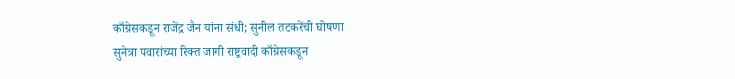काँग्रेसकडून राजेंद्र जैन यांना संधी; सुनील तटकरेंची घोषणा
सुनेत्रा पवारांच्या रिक्त जागी राष्ट्रवादी काँग्रेसकडून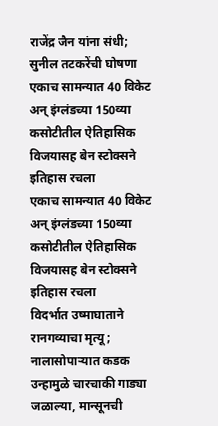राजेंद्र जैन यांना संधी; सुनील तटकरेंची घोषणा
एकाच सामन्यात 40 विकेट अन् इंग्लंडच्या 150व्या कसोटीतील ऐतिहासिक विजयासह बेन स्टोक्सने इतिहास रचला
एकाच सामन्यात 40 विकेट अन् इंग्लंडच्या 150व्या कसोटीतील ऐतिहासिक विजयासह बेन स्टोक्सने इतिहास रचला
विदर्भात उष्माघाताने रानगव्याचा मृत्यू; नालासोपाऱ्यात कडक उन्हामुळे चारचाकी गाड्या जळाल्या, मान्सूनची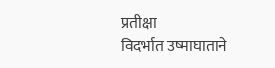प्रतीक्षा
विदर्भात उष्माघाताने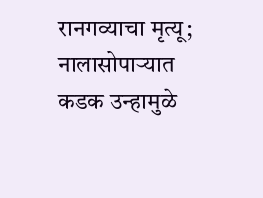रानगव्याचा मृत्यू; नालासोपाऱ्यात कडक उन्हामुळे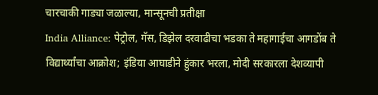चारचाकी गाड्या जळाल्या, मान्सूनची प्रतीक्षा
India Alliance: पेट्रोल, गॅस, डिझेल दरवाढीचा भडका ते महागाईचा आगडोंब ते विद्यार्थ्यांचा आक्रोश; इंडिया आघाडीने हुंकार भरला, मोदी सरकारला देशव्यापी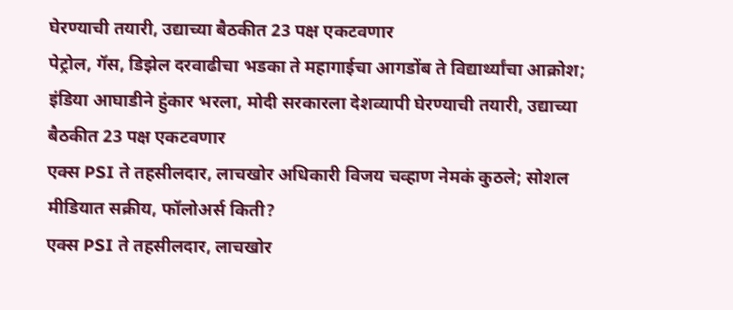घेरण्याची तयारी, उद्याच्या बैठकीत 23 पक्ष एकटवणार
पेट्रोल, गॅस, डिझेल दरवाढीचा भडका ते महागाईचा आगडोंब ते विद्यार्थ्यांचा आक्रोश; इंडिया आघाडीने हुंकार भरला, मोदी सरकारला देशव्यापी घेरण्याची तयारी, उद्याच्या बैठकीत 23 पक्ष एकटवणार
एक्स PSI ते तहसीलदार, लाचखोर अधिकारी विजय चव्हाण नेमकं कुठले; सोशल मीडियात सक्रीय, फॉलोअर्स किती?
एक्स PSI ते तहसीलदार, लाचखोर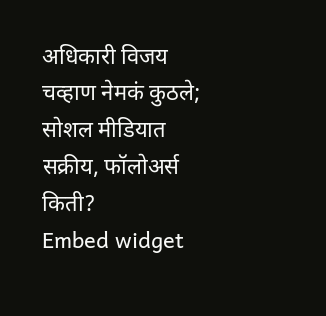अधिकारी विजय चव्हाण नेमकं कुठले; सोशल मीडियात सक्रीय, फॉलोअर्स किती?
Embed widget